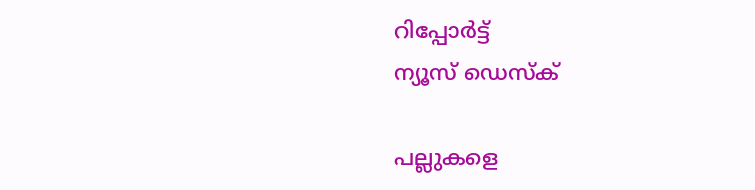റിപ്പോര്‍ട്ട്
ന്യൂസ് ഡെസ്ക്

പല്ലുകളെ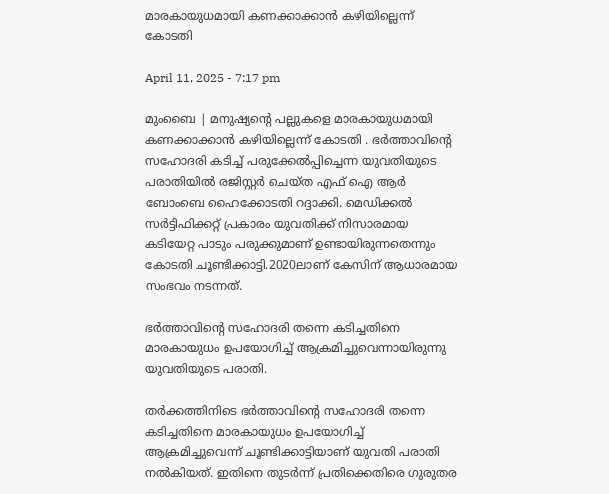മാരകായുധമായി കണക്കാക്കാന്‍ കഴിയില്ലെന്ന് കോടതി

April 11, 2025 - 7:17 pm

മുംബൈ | മനുഷ്യന്റെ പല്ലുകളെ മാരകായുധമായി കണക്കാക്കാന്‍ കഴിയില്ലെന്ന് കോടതി . ഭര്‍ത്താവിന്റെ സഹോദരി കടിച്ച് പരുക്കേല്‍പ്പിച്ചെന്ന യുവതിയുടെ പരാതിയില്‍ രജിസ്റ്റര്‍ ചെയ്ത എഫ് ഐ ആര്‍ ബോംബെ ഹൈക്കോടതി റദ്ദാക്കി. മെഡിക്കല്‍ സര്‍ട്ടിഫിക്കറ്റ് പ്രകാരം യുവതിക്ക് നിസാരമായ കടിയേറ്റ പാടും പരുക്കുമാണ് ഉണ്ടായിരുന്നതെന്നും കോടതി ചൂണ്ടിക്കാട്ടി.2020ലാണ് കേസിന് ആധാരമായ സംഭവം നടന്നത്.

ഭര്‍ത്താവിന്റെ സഹോദരി തന്നെ കടിച്ചതിനെ മാരകായുധം ഉപയോഗിച്ച് ആക്രമിച്ചുവെന്നായിരുന്നു യുവതിയുടെ പരാതി.

തര്‍ക്കത്തിനിടെ ഭര്‍ത്താവിന്റെ സഹോദരി തന്നെ കടിച്ചതിനെ മാരകായുധം ഉപയോഗിച്ച് ആക്രമിച്ചുവെന്ന് ചൂണ്ടിക്കാട്ടിയാണ് യുവതി പരാതി നല്‍കിയത്. ഇതിനെ തുടര്‍ന്ന് പ്രതിക്കെതിരെ ഗുരുതര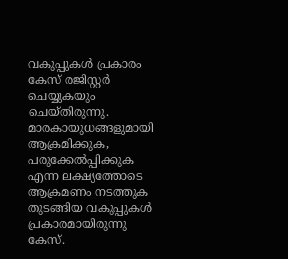വകുപ്പുകള്‍ പ്രകാരം കേസ് രജിസ്റ്റര്‍ ചെയ്യുകയും ചെയ്തിരുന്നു. മാരകായുധങ്ങളുമായി ആക്രമിക്കുക, പരുക്കേല്‍പ്പിക്കുക എന്ന ലക്ഷ്യത്തോടെ ആക്രമണം നടത്തുക തുടങ്ങിയ വകുപ്പുകള്‍ പ്രകാരമായിരുന്നു കേസ്.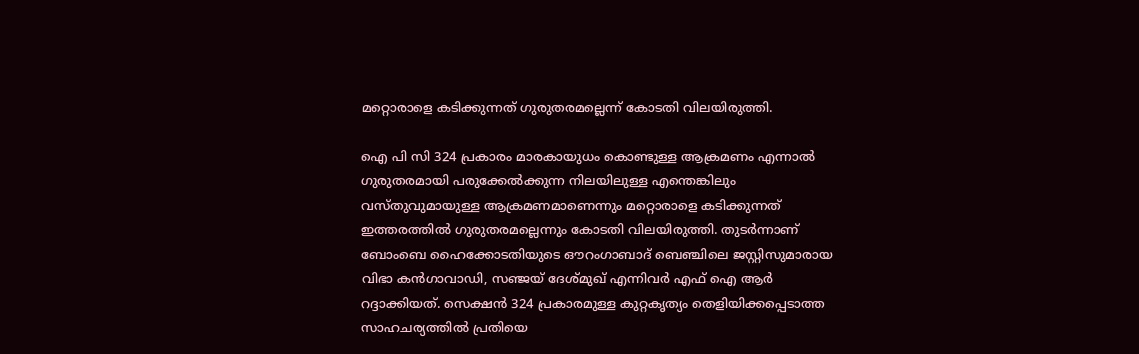മറ്റൊരാളെ കടിക്കുന്നത് ഗുരുതരമല്ലെന്ന് കോടതി വിലയിരുത്തി.

ഐ പി സി 324 പ്രകാരം മാരകായുധം കൊണ്ടുള്ള ആക്രമണം എന്നാല്‍ ഗുരുതരമായി പരുക്കേല്‍ക്കുന്ന നിലയിലുള്ള എന്തെങ്കിലും വസ്തുവുമായുള്ള ആക്രമണമാണെന്നും മറ്റൊരാളെ കടിക്കുന്നത് ഇത്തരത്തില്‍ ഗുരുതരമല്ലെന്നും കോടതി വിലയിരുത്തി. തുടര്‍ന്നാണ് ബോംബെ ഹൈക്കോടതിയുടെ ഔറംഗാബാദ് ബെഞ്ചിലെ ജസ്റ്റിസുമാരായ വിഭാ കന്‍ഗാവാഡി, സഞ്ജയ് ദേശ്മുഖ് എന്നിവര്‍ എഫ് ഐ ആര്‍ റദ്ദാക്കിയത്. സെക്ഷന്‍ 324 പ്രകാരമുള്ള കുറ്റകൃത്യം തെളിയിക്കപ്പെടാത്ത സാഹചര്യത്തില്‍ പ്രതിയെ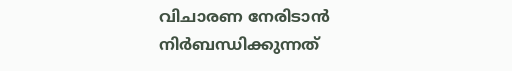വിചാരണ നേരിടാന്‍ നിര്‍ബന്ധിക്കുന്നത്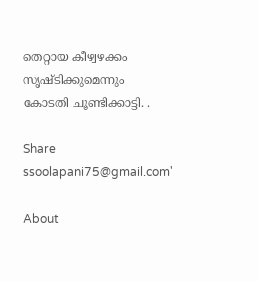തെറ്റായ കീഴ്വഴക്കം സൃഷ്ടിക്കുമെന്നും കോടതി ചൂണ്ടിക്കാട്ടി. .

Share
ssoolapani75@gmail.com'

About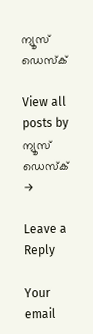ന്യൂസ് ഡെസ്ക്

View all posts by ന്യൂസ് ഡെസ്ക് →

Leave a Reply

Your email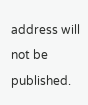address will not be published.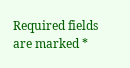Required fields are marked *